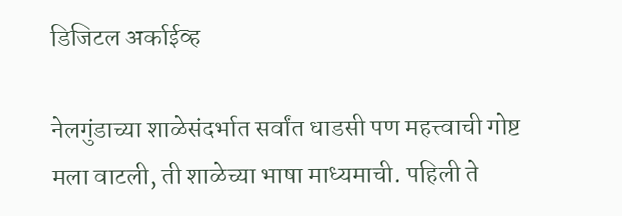डिजिटल अर्काईव्ह

नेलगुंडाच्या शाळेसंदर्भात सर्वांत धाडसी पण महत्त्वाची गोष्ट मला वाटली, ती शाळेच्या भाषा माध्यमाची. पहिली ते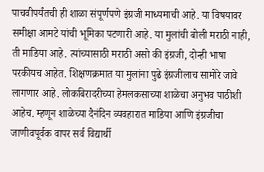पाचवीपर्यंतची ही शाळा संपूर्णपणे इंग्रजी माध्यमाची आहे. या विषयावर समीक्षा आमटे यांची भूमिका पटणारी आहे. या मुलांची बोली मराठी नाही, ती माडिया आहे. त्यांच्यासाठी मराठी असो की इंग्रजी, दोन्ही भाषा परकीयच आहेत. शिक्षणक्रमात या मुलांना पुढे इंग्रजीलाच सामोरे जावे लागणार आहे. लोकबिरादरीच्या हेमलकसाच्या शाळेचा अनुभव पाठीशी आहेच. म्हणून शाळेच्या दैनंदिन व्यवहारात माडिया आणि इंग्रजीचा जाणीवपूर्वक वापर सर्व विद्यार्थी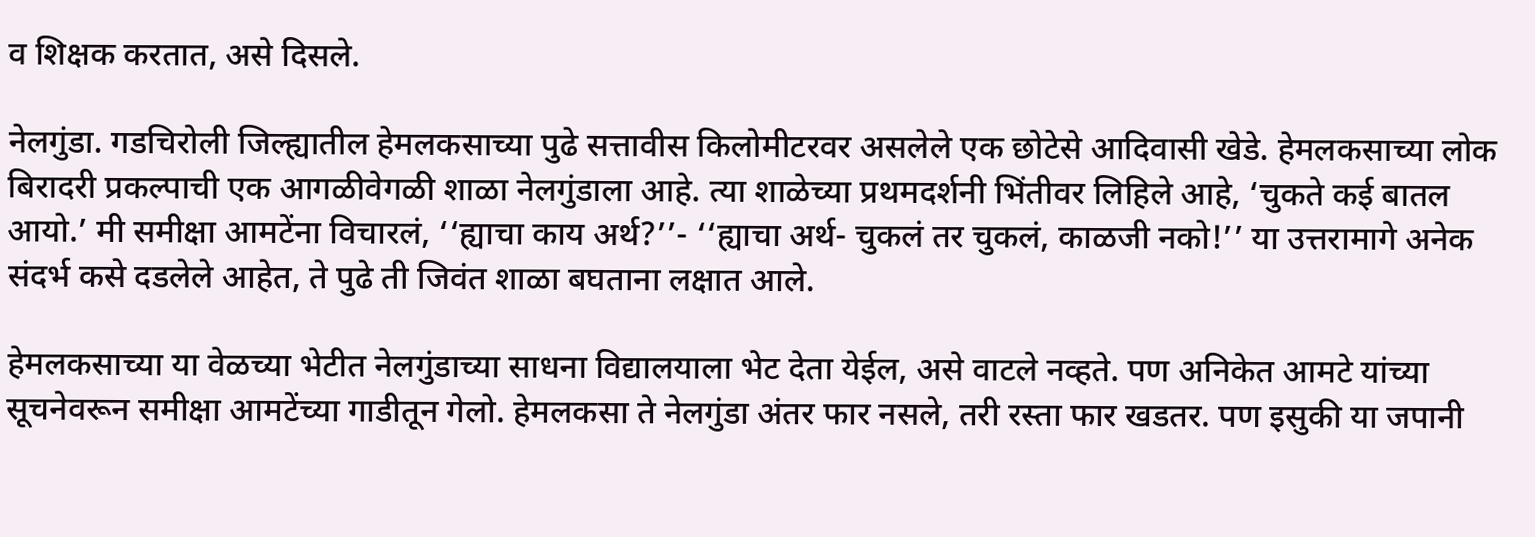व शिक्षक करतात, असे दिसले.

नेलगुंडा. गडचिरोली जिल्ह्यातील हेमलकसाच्या पुढे सत्तावीस किलोमीटरवर असलेले एक छोटेसे आदिवासी खेडे. हेमलकसाच्या लोक बिरादरी प्रकल्पाची एक आगळीवेगळी शाळा नेलगुंडाला आहे. त्या शाळेच्या प्रथमदर्शनी भिंतीवर लिहिले आहे, ‘चुकते कई बातल आयो.’ मी समीक्षा आमटेंना विचारलं, ‘‘ह्याचा काय अर्थ?’’- ‘‘ह्याचा अर्थ- चुकलं तर चुकलं, काळजी नको!’’ या उत्तरामागे अनेक संदर्भ कसे दडलेले आहेत, ते पुढे ती जिवंत शाळा बघताना लक्षात आले.

हेमलकसाच्या या वेळच्या भेटीत नेलगुंडाच्या साधना विद्यालयाला भेट देता येईल, असे वाटले नव्हते. पण अनिकेत आमटे यांच्या सूचनेवरून समीक्षा आमटेंच्या गाडीतून गेलो. हेमलकसा ते नेलगुंडा अंतर फार नसले, तरी रस्ता फार खडतर. पण इसुकी या जपानी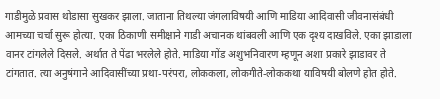गाडीमुळे प्रवास थोडासा सुखकर झाला. जाताना तिथल्या जंगलाविषयी आणि माडिया आदिवासी जीवनासंबंधी आमच्या चर्चा सुरू होत्या. एका ठिकाणी समीक्षाने गाडी अचानक थांबवली आणि एक दृश्य दाखविले. एका झाडाला वानर टांगलेले दिसले. अर्थात ते पेंढा भरलेले होते. माडिया गोंड अशुभनिवारण म्हणून अशा प्रकारे झाडावर ते टांगतात. त्या अनुषंगाने आदिवासींच्या प्रथा-परंपरा, लोककला, लोकगीते-लोककथा याविषयी बोलणे होत होते.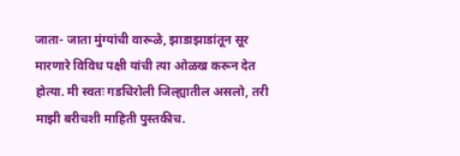जाता- जाता मुंग्यांची वारूळे, झाडाझाडांतून सूर मारणारे विविध पक्षी यांची त्या ओळख करून देत होत्या. मी स्वतः गडचिरोली जिल्ह्यातील असलो, तरी माझी बरीचशी माहिती पुस्तकीच.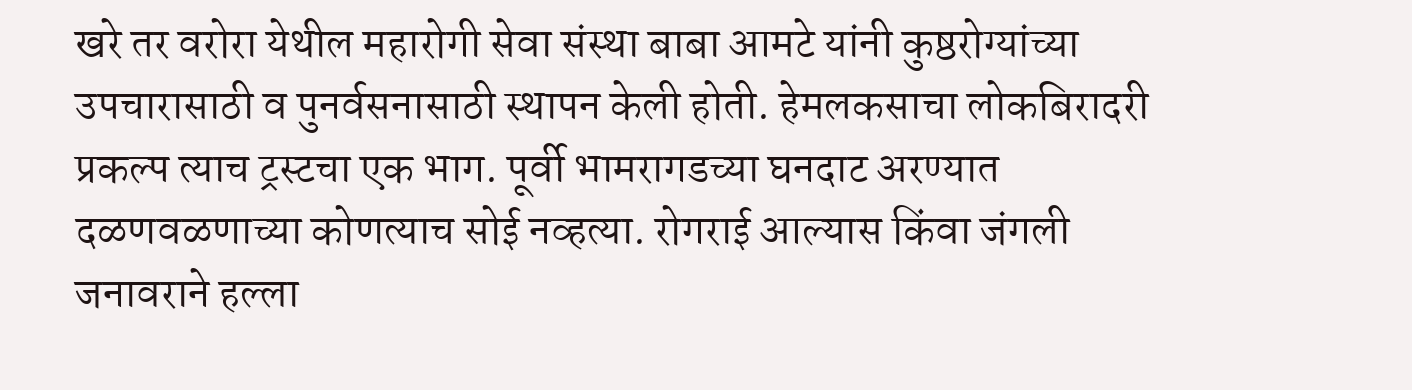खरे तर वरोरा येथील महारोगी सेवा संस्था बाबा आमटे यांनी कुष्ठरोग्यांच्या उपचारासाठी व पुनर्वसनासाठी स्थापन केली होती. हेमलकसाचा लोकबिरादरी प्रकल्प त्याच ट्रस्टचा एक भाग. पूर्वी भामरागडच्या घनदाट अरण्यात दळणवळणाच्या कोणत्याच सोई नव्हत्या. रोगराई आल्यास किंवा जंगली जनावराने हल्ला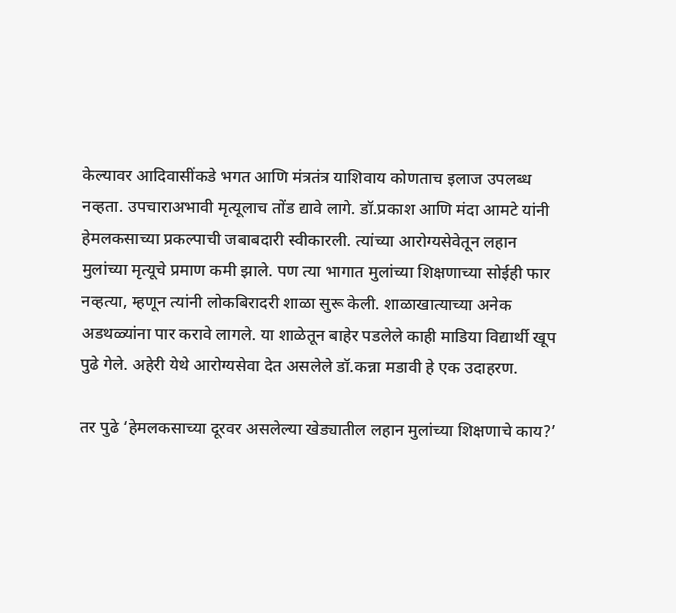केल्यावर आदिवासींकडे भगत आणि मंत्रतंत्र याशिवाय कोणताच इलाज उपलब्ध नव्हता. उपचाराअभावी मृत्यूलाच तोंड द्यावे लागे. डॉ.प्रकाश आणि मंदा आमटे यांनी हेमलकसाच्या प्रकल्पाची जबाबदारी स्वीकारली. त्यांच्या आरोग्यसेवेतून लहान मुलांच्या मृत्यूचे प्रमाण कमी झाले. पण त्या भागात मुलांच्या शिक्षणाच्या सोईही फार नव्हत्या, म्हणून त्यांनी लोकबिरादरी शाळा सुरू केली. शाळाखात्याच्या अनेक अडथळ्यांना पार करावे लागले. या शाळेतून बाहेर पडलेले काही माडिया विद्यार्थी खूप पुढे गेले. अहेरी येथे आरोग्यसेवा देत असलेले डॉ.कन्ना मडावी हे एक उदाहरण.

तर पुढे ‘हेमलकसाच्या दूरवर असलेल्या खेड्यातील लहान मुलांच्या शिक्षणाचे काय?’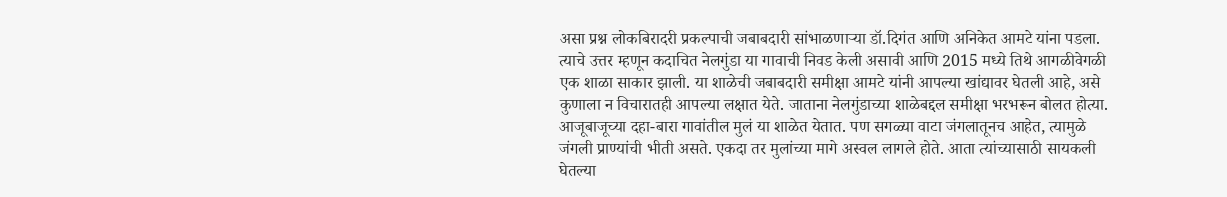असा प्रश्न लोकबिरादरी प्रकल्पाची जबाबदारी सांभाळणाऱ्या डॉ.दिगंत आणि अनिकेत आमटे यांना पडला. त्याचे उत्तर म्हणून कदाचित नेलगुंडा या गावाची निवड केली असावी आणि 2015 मध्ये तिथे आगळीवेगळी एक शाळा साकार झाली. या शाळेची जबाबदारी समीक्षा आमटे यांनी आपल्या खांद्यावर घेतली आहे, असे कुणाला न विचारातही आपल्या लक्षात येते. जाताना नेलगुंडाच्या शाळेबद्दल समीक्षा भरभरून बोलत होत्या. आजूबाजूच्या दहा-बारा गावांतील मुलं या शाळेत येतात. पण सगळ्या वाटा जंगलातूनच आहेत, त्यामुळे जंगली प्राण्यांची भीती असते. एकदा तर मुलांच्या मागे अस्वल लागले होते. आता त्यांच्यासाठी सायकली घेतल्या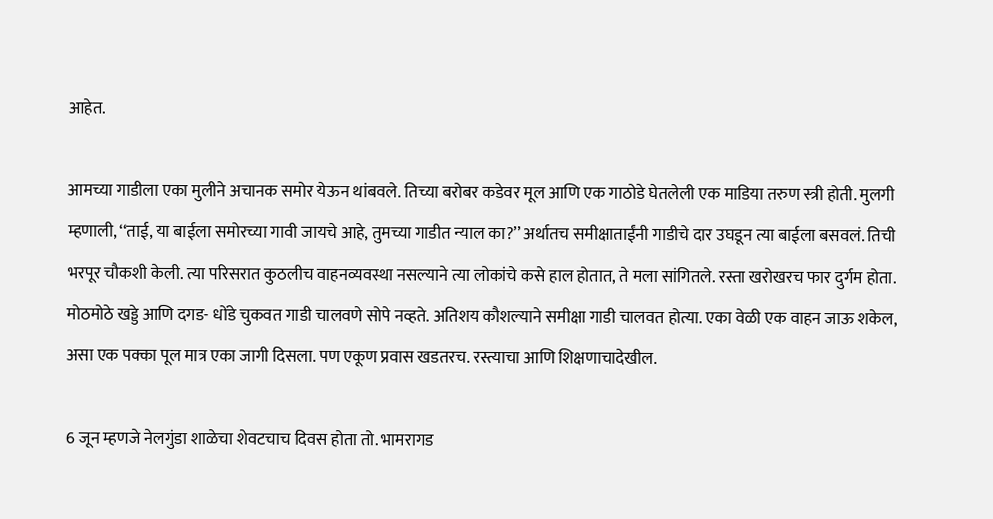आहेत.

आमच्या गाडीला एका मुलीने अचानक समोर येऊन थांबवले. तिच्या बरोबर कडेवर मूल आणि एक गाठोडे घेतलेली एक माडिया तरुण स्त्री होती. मुलगी म्हणाली, ‘‘ताई, या बाईला समोरच्या गावी जायचे आहे, तुमच्या गाडीत न्याल का?’’ अर्थातच समीक्षाताईंनी गाडीचे दार उघडून त्या बाईला बसवलं. तिची भरपूर चौकशी केली. त्या परिसरात कुठलीच वाहनव्यवस्था नसल्याने त्या लोकांचे कसे हाल होतात, ते मला सांगितले. रस्ता खरोखरच फार दुर्गम होता. मोठमोठे खड्डे आणि दगड- धोंडे चुकवत गाडी चालवणे सोपे नव्हते. अतिशय कौशल्याने समीक्षा गाडी चालवत होत्या. एका वेळी एक वाहन जाऊ शकेल, असा एक पक्का पूल मात्र एका जागी दिसला. पण एकूण प्रवास खडतरच. रस्त्याचा आणि शिक्षणाचादेखील.

6 जून म्हणजे नेलगुंडा शाळेचा शेवटचाच दिवस होता तो. भामरागड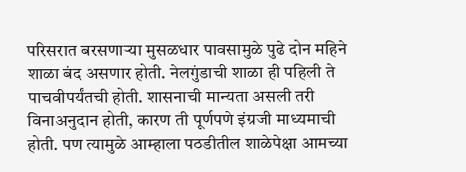परिसरात बरसणाऱ्या मुसळधार पावसामुळे पुढे दोन महिने शाळा बंद असणार होती. नेलगुंडाची शाळा ही पहिली ते पाचवीपर्यंतची होती. शासनाची मान्यता असली तरी विनाअनुदान होती, कारण ती पूर्णपणे इंग्रजी माध्यमाची होती. पण त्यामुळे आम्हाला पठडीतील शाळेपेक्षा आमच्या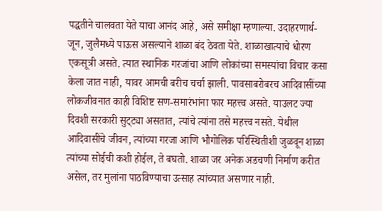पद्धतीने चालवता येते याचा आनंद आहे, असे समीक्षा म्हणाल्या. उदाहरणार्थ- जून, जुलैमध्ये पाऊस असल्याने शाळा बंद ठेवता येते. शाळाखात्याचे धोरण एकसूत्री असते. त्यात स्थानिक गरजांचा आणि लोकांच्या समस्यांचा विचार कसा केला जात नाही, यावर आमची बरीच चर्चा झाली. पावसाबरोबरच आदिवासींच्या लोकजीवनात काही विशिष्ट सण-समारंभांना फार महत्त्व असते. याउलट ज्या दिवशी सरकारी सुट्‌ट्या असतात, त्यांचे त्यांना तसे महत्त्व नसते. येथील आदिवासींचे जीवन, त्यांच्या गरजा आणि भौगोलिक परिस्थितीशी जुळवून शाळा त्यांच्या सोईची कशी होईल, ते बघतो. शाळा जर अनेक अडचणी निर्माण करीत असेल, तर मुलांना पाठविण्याचा उत्साह त्यांच्यात असणार नाही.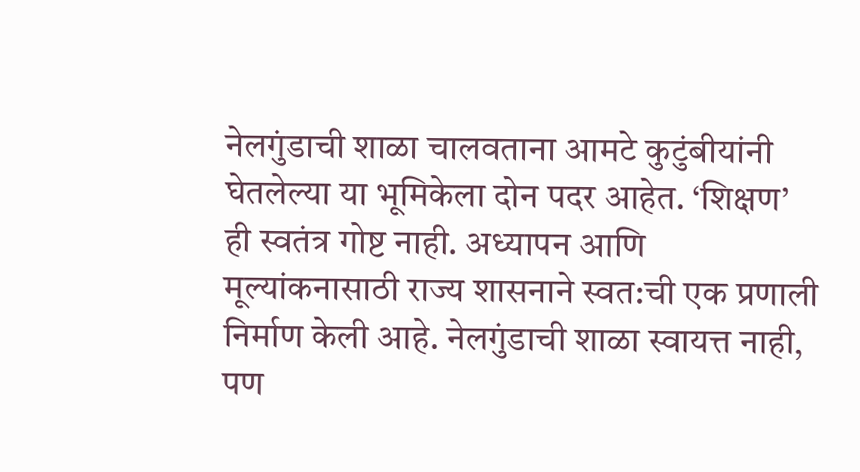नेलगुंडाची शाळा चालवताना आमटे कुटुंबीयांनी घेतलेल्या या भूमिकेला दोन पदर आहेत. ‘शिक्षण’ ही स्वतंत्र गोष्ट नाही. अध्यापन आणि मूल्यांकनासाठी राज्य शासनाने स्वत:ची एक प्रणाली निर्माण केली आहे. नेलगुंडाची शाळा स्वायत्त नाही, पण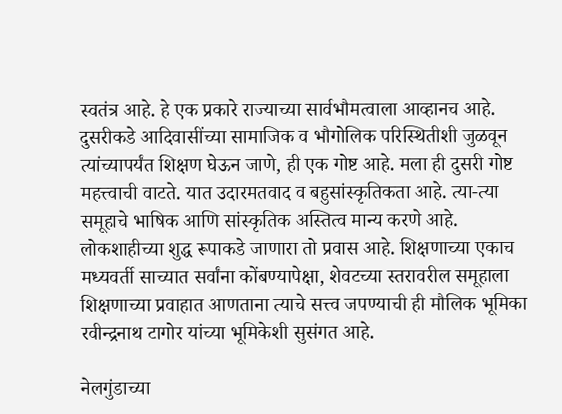स्वतंत्र आहे. हे एक प्रकारे राज्याच्या सार्वभौमत्वाला आव्हानच आहे. दुसरीकडे आदिवासींच्या सामाजिक व भौगोलिक परिस्थितीशी जुळवून त्यांच्यापर्यंत शिक्षण घेऊन जाणे, ही एक गोष्ट आहे. मला ही दुसरी गोष्ट महत्त्वाची वाटते. यात उदारमतवाद व बहुसांस्कृतिकता आहे. त्या-त्या समूहाचे भाषिक आणि सांस्कृतिक अस्तित्व मान्य करणे आहे. लोकशाहीच्या शुद्ध रूपाकडे जाणारा तो प्रवास आहे. शिक्षणाच्या एकाच मध्यवर्ती साच्यात सर्वांना कोंबण्यापेक्षा, शेवटच्या स्तरावरील समूहाला शिक्षणाच्या प्रवाहात आणताना त्याचे सत्त्व जपण्याची ही मौलिक भूमिका रवीन्द्रनाथ टागोर यांच्या भूमिकेशी सुसंगत आहे.

नेलगुंडाच्या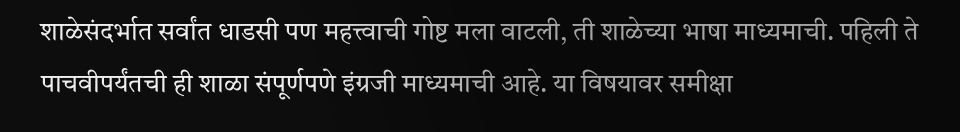शाळेसंदर्भात सर्वांत धाडसी पण महत्त्वाची गोष्ट मला वाटली, ती शाळेच्या भाषा माध्यमाची. पहिली ते पाचवीपर्यंतची ही शाळा संपूर्णपणे इंग्रजी माध्यमाची आहे. या विषयावर समीक्षा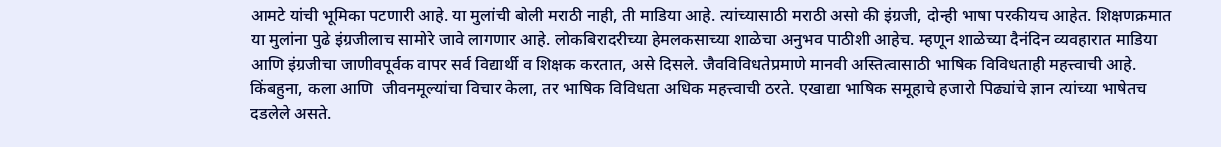आमटे यांची भूमिका पटणारी आहे. या मुलांची बोली मराठी नाही, ती माडिया आहे. त्यांच्यासाठी मराठी असो की इंग्रजी, दोन्ही भाषा परकीयच आहेत. शिक्षणक्रमात या मुलांना पुढे इंग्रजीलाच सामोरे जावे लागणार आहे. लोकबिरादरीच्या हेमलकसाच्या शाळेचा अनुभव पाठीशी आहेच. म्हणून शाळेच्या दैनंदिन व्यवहारात माडिया आणि इंग्रजीचा जाणीवपूर्वक वापर सर्व विद्यार्थी व शिक्षक करतात, असे दिसले. जैवविविधतेप्रमाणे मानवी अस्तित्वासाठी भाषिक विविधताही महत्त्वाची आहे. किंबहुना, कला आणि  जीवनमूल्यांचा विचार केला, तर भाषिक विविधता अधिक महत्त्वाची ठरते. एखाद्या भाषिक समूहाचे हजारो पिढ्यांचे ज्ञान त्यांच्या भाषेतच दडलेले असते.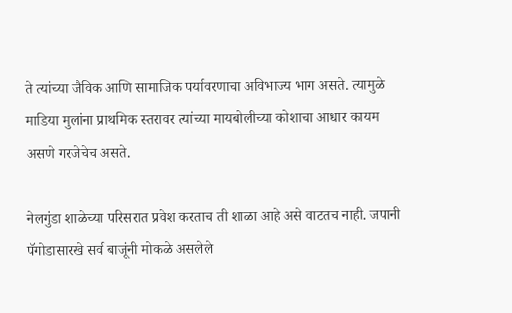ते त्यांच्या जैविक आणि सामाजिक पर्यावरणाचा अविभाज्य भाग असते. त्यामुळे माडिया मुलांना प्राथमिक स्तरावर त्यांच्या मायबोलीच्या कोशाचा आधार कायम असणे गरजेचेच असते.

नेलगुंडा शाळेच्या परिसरात प्रवेश करताच ती शाळा आहे असे वाटतच नाही. जपानी पॅगोडासारखे सर्व बाजूंनी मोकळे असलेले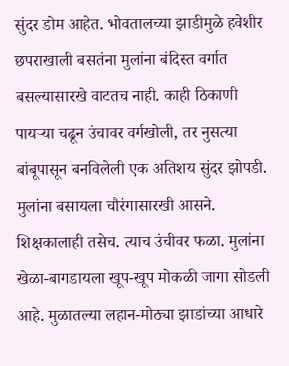सुंदर डोम आहेत. भोवतालच्या झाडीमुळे हवेशीर छपराखाली बसतंना मुलांना बंदिस्त वर्गात बसल्यासारखे वाटतच नाही. काही ठिकाणी पायऱ्या चढून उंचावर वर्गखोली, तर नुसत्या बांबूपासून बनविलेली एक अतिशय सुंदर झोपडी. मुलांना बसायला चौरंगासारखी आसने. शिक्षकालाही तसेच. त्याच उंचीवर फळा. मुलांना खेळा-बागडायला खूप-खूप मोकळी जागा सोडली आहे. मुळातल्या लहान-मोठ्या झाडांच्या आधारे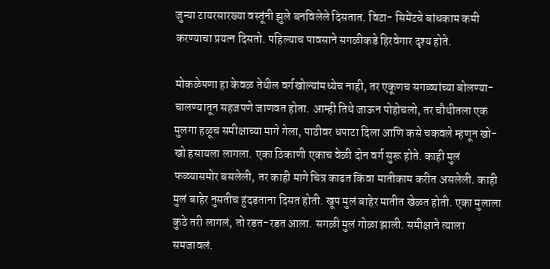जुन्या टायरसारख्या वस्तूंनी झुले बनविलेले दिसतात. विटा- सिमेंटचे बांधकाम कमी करण्याचा प्रयत्न दिसतो. पहिल्याच पावसाने सगळीकडे हिरवेगार दृश्य होते.

मोकळेपणा हा केवळ तेथील वर्गखोल्यांमध्येच नाही, तर एकूणच सगळ्यांच्या बोलण्या-चालण्यातून सहजपणे जाणवत होता. आम्ही तिथे जाऊन पोहोचलो, तर चौथीतला एक मुलगा हळूच समीक्षाच्या मागे गेला, पाठीवर धपाटा दिला आणि कसे चकवले म्हणून खो-खो हसायला लागला. एका ठिकाणी एकाच वेळी दोन वर्ग सुरू होते. काही मुलं फळ्यासमोर बसलेली, तर काही मागे चित्र काढत किंवा मातीकाम करीत असलेली. काही मुलं बाहेर नुसतीच हुंदडताना दिसत होती. खूप मुलं बाहेर मातीत खेळत होती. एका मुलाला कुठे तरी लागलं, तो रडत-रडत आला. सगळी मुलं गोळा झाली. समीक्षाने त्याला समजावलं.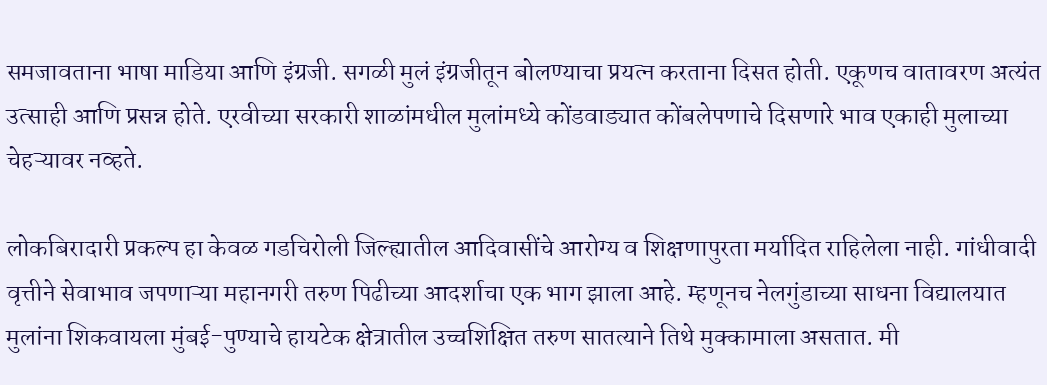समजावताना भाषा माडिया आणि इंग्रजी. सगळी मुलं इंग्रजीतून बोलण्याचा प्रयत्न करताना दिसत होती. एकूणच वातावरण अत्यंत उत्साही आणि प्रसन्न होते. एरवीच्या सरकारी शाळांमधील मुलांमध्ये कोंडवाड्यात कोंबलेपणाचे दिसणारे भाव एकाही मुलाच्या चेहऱ्यावर नव्हते.

लोकबिरादारी प्रकल्प हा केवळ गडचिरोली जिल्ह्यातील आदिवासींचे आरोग्य व शिक्षणापुरता मर्यादित राहिलेला नाही. गांधीवादी वृत्तीने सेवाभाव जपणाऱ्या महानगरी तरुण पिढीच्या आदर्शाचा एक भाग झाला आहे. म्हणूनच नेलगुंडाच्या साधना विद्यालयात मुलांना शिकवायला मुंबई-पुण्याचे हायटेक क्षेत्रातील उच्चशिक्षित तरुण सातत्याने तिथे मुक्कामाला असतात. मी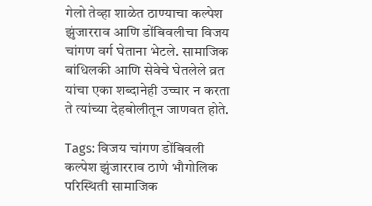गेलो तेव्हा शाळेत ठाण्याचा कल्पेश झुंजारराव आणि डोंबिवलीचा विजय चांगण वर्ग घेताना भेटले. सामाजिक बांधिलकी आणि सेवेचे घेतलेले व्रत यांचा एका शब्दानेही उच्चार न करता ते त्यांच्या देहबोलीतून जाणवत होते.

Tags: विजय चांगण डोंबिवली कल्पेश झुंजारराव ठाणे भौगोलिक परिस्थिती सामाजिक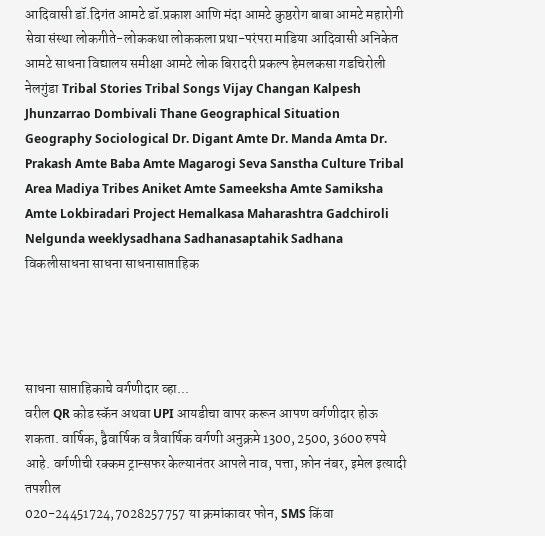आदिवासी डॉ.दिगंत आमटे डॉ.प्रकाश आणि मंदा आमटे कुष्ठरोग बाबा आमटे महारोगी सेवा संस्था लोकगीते-लोककथा लोककला प्रथा-परंपरा माडिया आदिवासी अनिकेत आमटे साधना विद्यालय समीक्षा आमटे लोक बिरादरी प्रकल्प हेमलकसा गडचिरोली नेलगुंडा Tribal Stories Tribal Songs Vijay Changan Kalpesh Jhunzarrao Dombivali Thane Geographical Situation Geography Sociological Dr. Digant Amte Dr. Manda Amta Dr. Prakash Amte Baba Amte Magarogi Seva Sanstha Culture Tribal Area Madiya Tribes Aniket Amte Sameeksha Amte Samiksha Amte Lokbiradari Project Hemalkasa Maharashtra Gadchiroli Nelgunda weeklysadhana Sadhanasaptahik Sadhana विकलीसाधना साधना साधनासाप्ताहिक




साधना साप्ताहिकाचे वर्गणीदार व्हा...
वरील QR कोड स्कॅन अथवा UPI आयडीचा वापर करून आपण वर्गणीदार होऊ शकता. वार्षिक, द्वैवार्षिक व त्रैवार्षिक वर्गणी अनुक्रमे 1300, 2500, 3600 रुपये आहे. वर्गणीची रक्कम ट्रान्सफर केल्यानंतर आपले नाव, पत्ता, फ़ोन नंबर, इमेल इत्यादी तपशील
020-24451724,7028257757 या क्रमांकावर फोन, SMS किंवा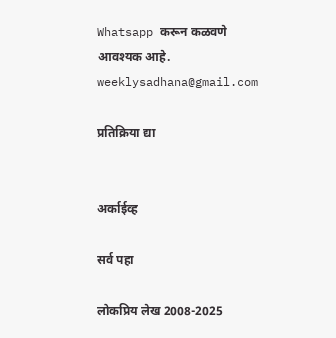Whatsapp करून कळवणे आवश्यक आहे.
weeklysadhana@gmail.com

प्रतिक्रिया द्या


अर्काईव्ह

सर्व पहा

लोकप्रिय लेख 2008-2025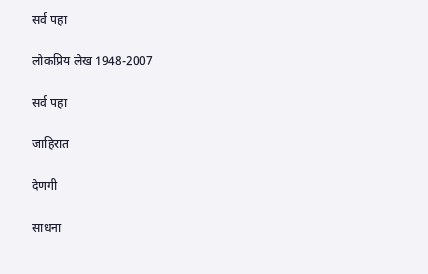सर्व पहा

लोकप्रिय लेख 1948-2007

सर्व पहा

जाहिरात

देणगी

साधना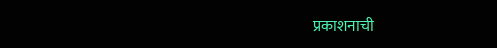प्रकाशनाची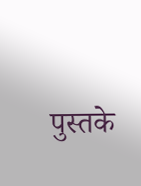पुस्तके